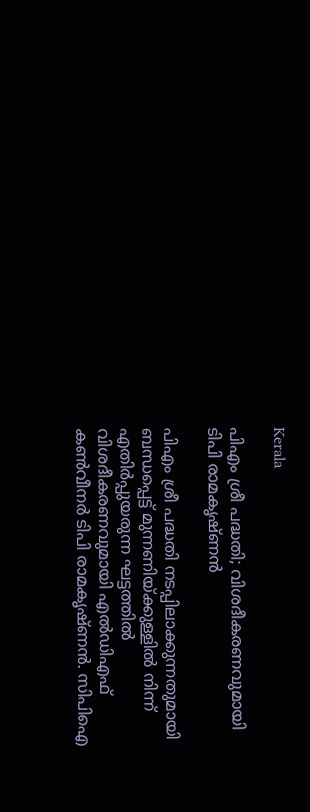Kerala

പിഎം ശ്രീ പദ്ധതി; വിശദീകരണവുമായി ടിപി രാമകൃഷ്ണന്‍

പിഎം ശ്രീ പദ്ധതി നടപ്പിലാക്കുന്നതുമായി ബന്ധപ്പെട്ട് മുന്നണിയ്ക്കുള്ളില്‍ നിന്ന് എതിര്‍പ്പുയരുന്ന ഘട്ടത്തില്‍ വിശദീകരണവുമായി എല്‍ഡിഎഫ് കണ്‍വീനര്‍ ടിപി രാമകൃഷ്ണന്‍. സിപിഐ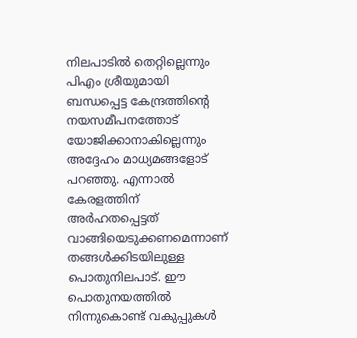നിലപാടില്‍ തെറ്റില്ലെന്നും പിഎം ശ്രീയുമായി ബന്ധപ്പെട്ട കേന്ദ്രത്തിന്റെ നയസമീപനത്തോട് യോജിക്കാനാകില്ലെന്നും അദ്ദേഹം മാധ്യമങ്ങളോട് പറഞ്ഞു. എന്നാല്‍ കേരളത്തിന് അര്‍ഹതപ്പെട്ടത് വാങ്ങിയെടുക്കണമെന്നാണ് തങ്ങള്‍ക്കിടയിലുള്ള പൊതുനിലപാട്. ഈ പൊതുനയത്തില്‍ നിന്നുകൊണ്ട് വകുപ്പുകള്‍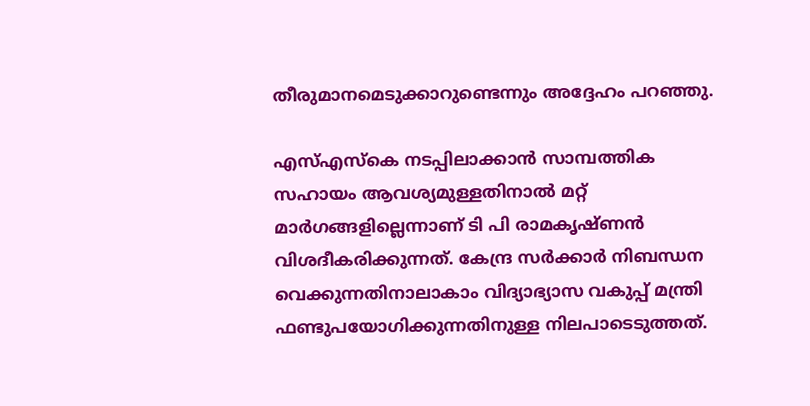തീരുമാനമെടുക്കാറുണ്ടെന്നും അദ്ദേഹം പറഞ്ഞു.

എസ്എസ്‌കെ നടപ്പിലാക്കാന്‍ സാമ്പത്തിക സഹായം ആവശ്യമുള്ളതിനാല്‍ മറ്റ് മാര്‍ഗങ്ങളില്ലെന്നാണ് ടി പി രാമകൃഷ്ണന്‍ വിശദീകരിക്കുന്നത്. കേന്ദ്ര സര്‍ക്കാര്‍ നിബന്ധന വെക്കുന്നതിനാലാകാം വിദ്യാഭ്യാസ വകുപ്പ് മന്ത്രി ഫണ്ടുപയോഗിക്കുന്നതിനുള്ള നിലപാടെടുത്തത്.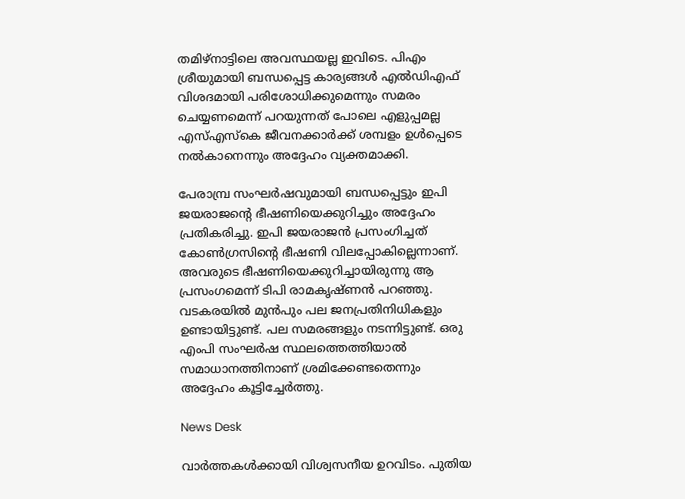തമിഴ്നാട്ടിലെ അവസ്ഥയല്ല ഇവിടെ. പിഎം ശ്രീയുമായി ബന്ധപ്പെട്ട കാര്യങ്ങള്‍ എല്‍ഡിഎഫ് വിശദമായി പരിശോധിക്കുമെന്നും സമരം ചെയ്യണമെന്ന് പറയുന്നത് പോലെ എളുപ്പമല്ല എസ്എസ്‌കെ ജീവനക്കാര്‍ക്ക് ശമ്പളം ഉള്‍പ്പെടെ നല്‍കാനെന്നും അദ്ദേഹം വ്യക്തമാക്കി.

പേരാമ്പ്ര സംഘര്‍ഷവുമായി ബന്ധപ്പെട്ടും ഇപി ജയരാജന്റെ ഭീഷണിയെക്കുറിച്ചും അദ്ദേഹം പ്രതികരിച്ചു. ഇപി ജയരാജന്‍ പ്രസംഗിച്ചത് കോണ്‍ഗ്രസിന്റെ ഭീഷണി വിലപ്പോകില്ലെന്നാണ്. അവരുടെ ഭീഷണിയെക്കുറിച്ചായിരുന്നു ആ പ്രസംഗമെന്ന് ടിപി രാമകൃഷ്ണന്‍ പറഞ്ഞു. വടകരയില്‍ മുന്‍പും പല ജനപ്രതിനിധികളും ഉണ്ടായിട്ടുണ്ട്. പല സമരങ്ങളും നടന്നിട്ടുണ്ട്. ഒരു എംപി സംഘര്‍ഷ സ്ഥലത്തെത്തിയാല്‍ സമാധാനത്തിനാണ് ശ്രമിക്കേണ്ടതെന്നും അദ്ദേഹം കൂട്ടിച്ചേര്‍ത്തു.

News Desk

വാർത്തകൾക്കായി വിശ്വസനീയ ഉറവിടം. പുതിയ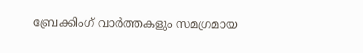ബ്രേക്കിംഗ് വാർത്തകളും സമഗ്രമായ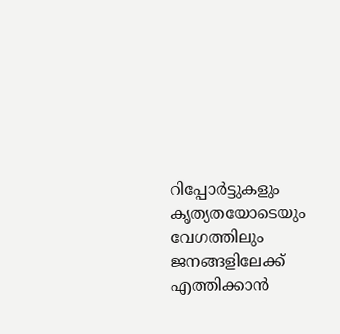റിപ്പോർട്ടുകളും കൃത്യതയോടെയും വേഗത്തിലും ജനങ്ങളിലേക്ക് എത്തിക്കാൻ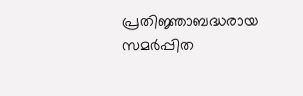പ്രതിജ്ഞാബദ്ധരായ സമർപ്പിത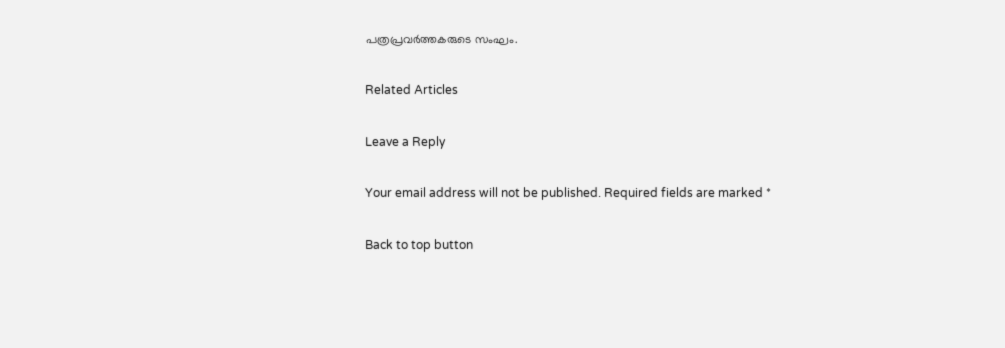പത്രപ്രവർത്തകരുടെ സംഘം.

Related Articles

Leave a Reply

Your email address will not be published. Required fields are marked *

Back to top button